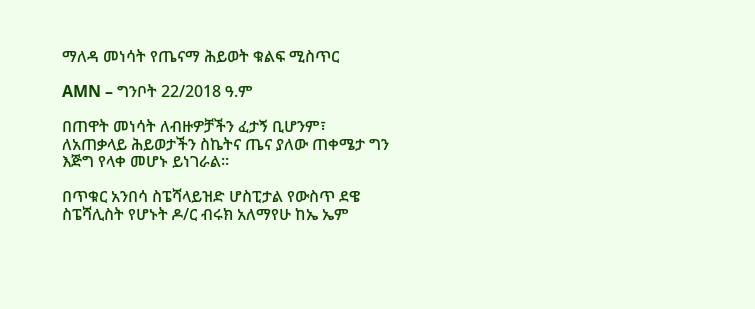ማለዳ መነሳት የጤናማ ሕይወት ቁልፍ ሚስጥር

AMN – ግንቦት 22/2018 ዓ.ም

በጠዋት መነሳት ለብዙዎቻችን ፈታኝ ቢሆንም፣ ለአጠቃላይ ሕይወታችን ስኬትና ጤና ያለው ጠቀሜታ ግን እጅግ የላቀ መሆኑ ይነገራል።

በጥቁር አንበሳ ስፔሻላይዝድ ሆስፒታል የውስጥ ደዌ ስፔሻሊስት የሆኑት ዶ/ር ብሩክ አለማየሁ ከኤ ኤም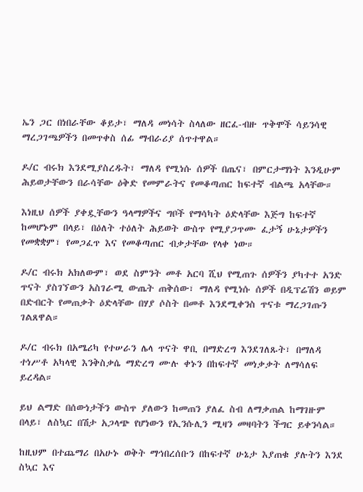ኤን ጋር በነበራቸው ቆይታ፣ ማለዳ መነሳት ስላለው ዘርፈ-ብዙ ጥቅሞች ሳይንሳዊ ማረጋገጫዎችን በመጥቀስ ሰፊ ማብራሪያ ሰጥተዋል።

ዶ/ር ብሩክ እንደሚያስረዱት፣ ማለዳ የሚነሱ ሰዎች በጤና፣ በምርታማነት እንዲሁም ሕይወታቸውን በራሳቸው ዕቅድ የመምራትና የመቆጣጠር ከፍተኛ ብልጫ አላቸው።

እነዚህ ሰዎች ያቀዷቸውን ዓላማዎችና ግቦች የማሳካት ዕድላቸው እጅግ ከፍተኛ ከመሆኑም በላይ፣ በዕለት ተዕለት ሕይወት ውስጥ የሚያጋጥሙ ፈታኝ ሁኔታዎችን የመቋቋም፣ የመጋፈጥ እና የመቆጣጠር ብቃታቸው የላቀ ነው።

ዶ/ር ብሩክ አክለውም፣ ወደ ስምንት መቶ አርባ ሺህ የሚጠጉ ሰዎችን ያካተተ አንድ ጥናት ያስገኘውን አስገራሚ ውጤት ጠቅሰው፣ ማለዳ የሚነሱ ሰዎች በዲፕሬሽን ወይም በድብርት የመጠቃት ዕድላቸው በሃያ ሶስት በመቶ እንደሚቀንስ ጥናቱ ማረጋገጡን ገልጸዋል።

ዶ/ር ብሩክ በአሜሪካ የተሠራን ሌላ ጥናት ዋቢ በማድረግ እንደገለጹት፣ በማለዳ ተነሥቶ አካላዊ እንቅስቃሴ ማድረግ ሙሉ ቀኑን በከፍተኛ መነቃቃት ለማሳለፍ ይረዳል።

ይህ ልማድ በሰውነታችን ውስጥ ያለውን ከመጠን ያለፈ ስብ ለማቃጠል ከማገዙም በላይ፣ ለስኳር በሽታ አጋላጭ የሆነውን የኢንሱሊን ሚዛን መዛባትን ችግር ይቀንሳል።

ከዚህም በተጨማሪ በአሁኑ ወቅት ማኅበረሰቡን በከፍተኛ ሁኔታ እያጠቁ ያሉትን እንደ ስኳር እና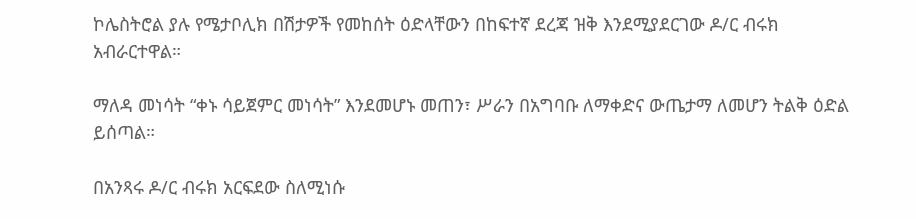ኮሌስትሮል ያሉ የሜታቦሊክ በሽታዎች የመከሰት ዕድላቸውን በከፍተኛ ደረጃ ዝቅ እንደሚያደርገው ዶ/ር ብሩክ አብራርተዋል።

ማለዳ መነሳት “ቀኑ ሳይጀምር መነሳት” እንደመሆኑ መጠን፣ ሥራን በአግባቡ ለማቀድና ውጤታማ ለመሆን ትልቅ ዕድል ይሰጣል።

በአንጻሩ ዶ/ር ብሩክ አርፍደው ስለሚነሱ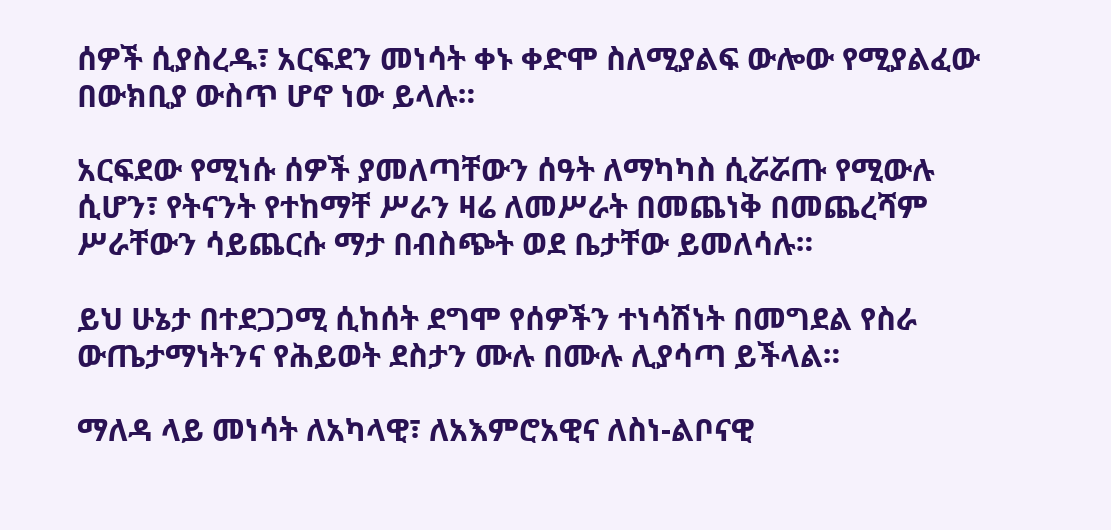ሰዎች ሲያስረዱ፣ አርፍደን መነሳት ቀኑ ቀድሞ ስለሚያልፍ ውሎው የሚያልፈው በውክቢያ ውስጥ ሆኖ ነው ይላሉ።

አርፍደው የሚነሱ ሰዎች ያመለጣቸውን ሰዓት ለማካካስ ሲሯሯጡ የሚውሉ ሲሆን፣ የትናንት የተከማቸ ሥራን ዛሬ ለመሥራት በመጨነቅ በመጨረሻም ሥራቸውን ሳይጨርሱ ማታ በብስጭት ወደ ቤታቸው ይመለሳሉ።

ይህ ሁኔታ በተደጋጋሚ ሲከሰት ደግሞ የሰዎችን ተነሳሽነት በመግደል የስራ ውጤታማነትንና የሕይወት ደስታን ሙሉ በሙሉ ሊያሳጣ ይችላል።

ማለዳ ላይ መነሳት ለአካላዊ፣ ለአእምሮአዊና ለስነ-ልቦናዊ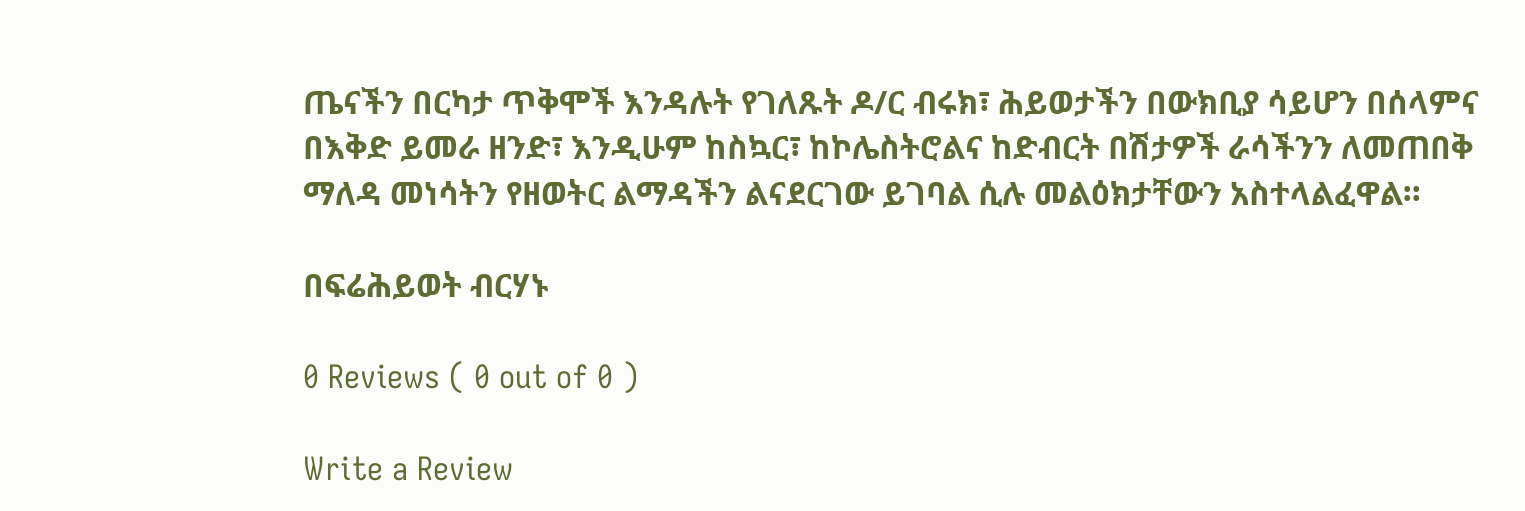ጤናችን በርካታ ጥቅሞች እንዳሉት የገለጹት ዶ/ር ብሩክ፣ ሕይወታችን በውክቢያ ሳይሆን በሰላምና በእቅድ ይመራ ዘንድ፣ እንዲሁም ከስኳር፣ ከኮሌስትሮልና ከድብርት በሽታዎች ራሳችንን ለመጠበቅ ማለዳ መነሳትን የዘወትር ልማዳችን ልናደርገው ይገባል ሲሉ መልዕክታቸውን አስተላልፈዋል።

በፍሬሕይወት ብርሃኑ

0 Reviews ( 0 out of 0 )

Write a Review